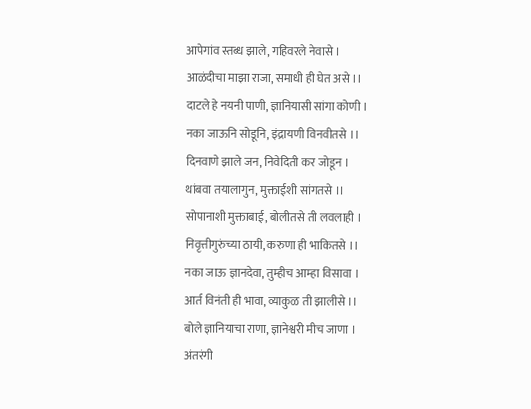आपेगांव स्तब्ध झाले, गहिवरले नेवासे ।
आळंदीचा माझा राजा, समाधी ही घेत असे ।।
दाटले हे नयनी पाणी, ज्ञानियासी सांगा कोणी ।
नका जाऊनि सोडूनि, इंद्रायणी विनवीतसे ।।
दिनवाणे झाले जन, निवेदिती कर जोडून ।
थांबवा तयालागुन, मुक्ताईशी सांगतसे ।।
सोपानाशी मुक्ताबाई, बोलीतसे ती लवलाही ।
निवृत्तीगुरुंच्या ठायी, करुणा ही भाकितसे ।।
नका जाऊ ज्ञानदेवा, तुम्हीच आम्हा विसावा ।
आर्त विनंती ही भावा, व्याकुळ ती झालीसे ।।
बोले ज्ञानियाचा राणा, ज्ञानेश्वरी मीच जाणा ।
अंतरंगी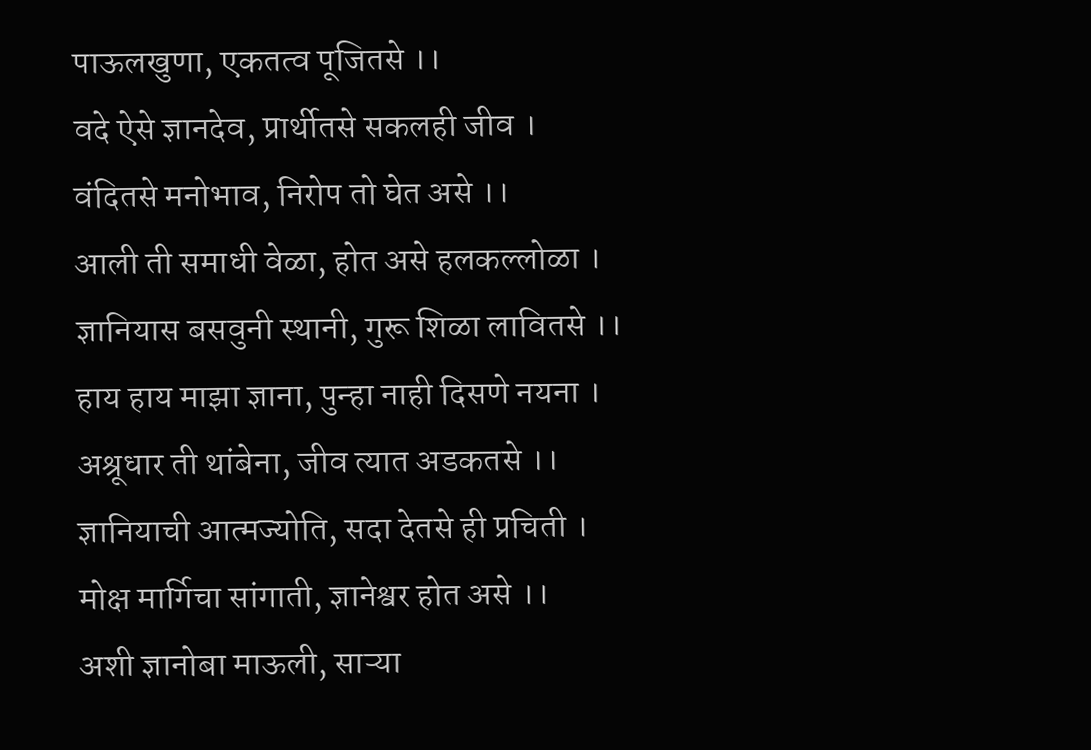पाऊलखुणा, एकतत्व पूजितसे ।।
वदे ऐसे ज्ञानदेव, प्रार्थीतसे सकलही जीव ।
वंदितसे मनोभाव, निरोप तो घेत असे ।।
आली ती समाधी वेळा, होत असे हलकल्लोळा ।
ज्ञानियास बसवुनी स्थानी, गुरू शिळा लावितसे ।।
हाय हाय माझा ज्ञाना, पुन्हा नाही दिसणे नयना ।
अश्रूधार ती थांबेना, जीव त्यात अडकतसे ।।
ज्ञानियाची आत्मज्योति, सदा देतसे ही प्रचिती ।
मोक्ष मार्गिचा सांगाती, ज्ञानेश्वर होत असे ।।
अशी ज्ञानोबा माऊली, साऱ्या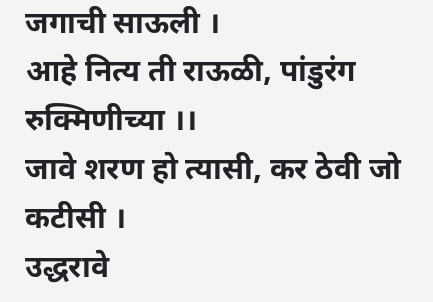जगाची साऊली ।
आहे नित्य ती राऊळी, पांडुरंग रुक्मिणीच्या ।।
जावे शरण हो त्यासी, कर ठेवी जो कटीसी ।
उद्धरावे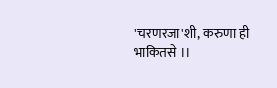'चरणरजा'शी, करुणा ही भाकितसे ।।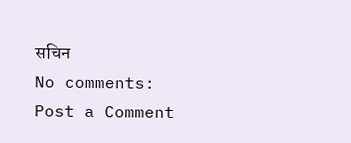सचिन
No comments:
Post a Comment